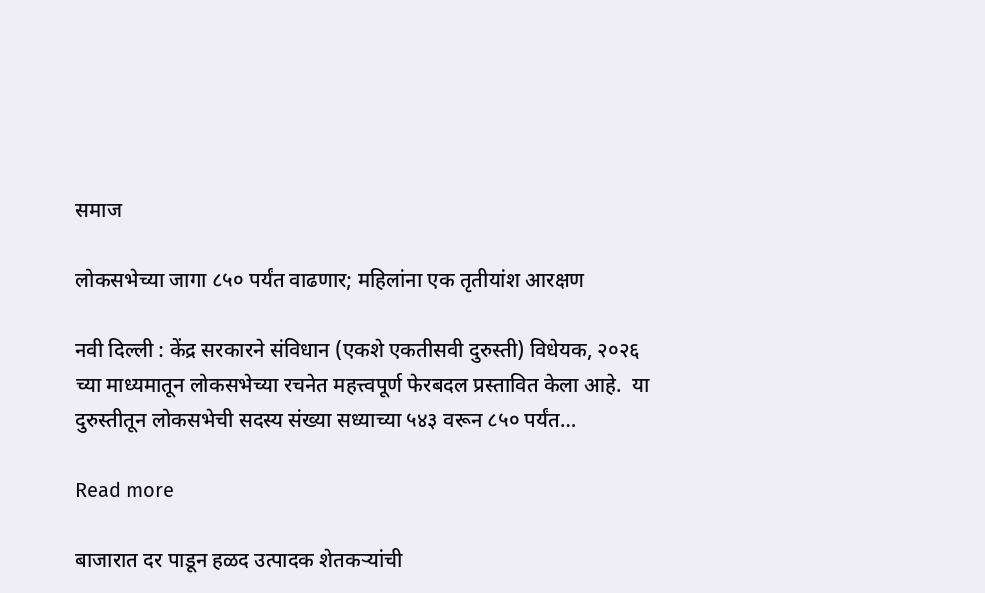समाज

लोकसभेच्या जागा ८५० पर्यंत वाढणार; महिलांना एक तृतीयांश आरक्षण

नवी दिल्ली : केंद्र सरकारने संविधान (एकशे एकतीसवी दुरुस्ती) विधेयक, २०२६ च्या माध्यमातून लोकसभेच्या रचनेत महत्त्वपूर्ण फेरबदल प्रस्तावित केला आहे.  या दुरुस्तीतून लोकसभेची सदस्य संख्या सध्याच्या ५४३ वरून ८५० पर्यंत…

Read more

बाजारात दर पाडून हळद उत्पादक शेतकऱ्यांची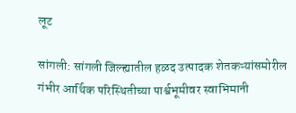लूट

सांगली: सांगली जिल्ह्यातील हळद उत्पादक शेतकऱ्यांसमोरील गंभीर आर्थिक परिस्थितीच्या पार्श्वभूमीवर स्वाभिमानी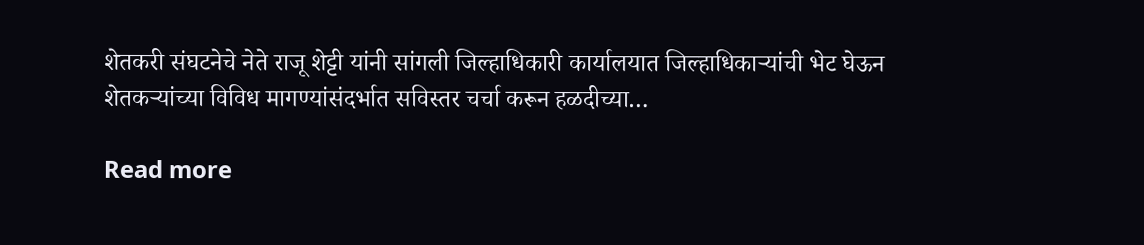शेतकरी संघटनेचे नेते राजू शेट्टी यांनी सांगली जिल्हाधिकारी कार्यालयात जिल्हाधिकाऱ्यांची भेट घेऊन शेतकऱ्यांच्या विविध मागण्यांसंदर्भात सविस्तर चर्चा करून हळदीच्या…

Read more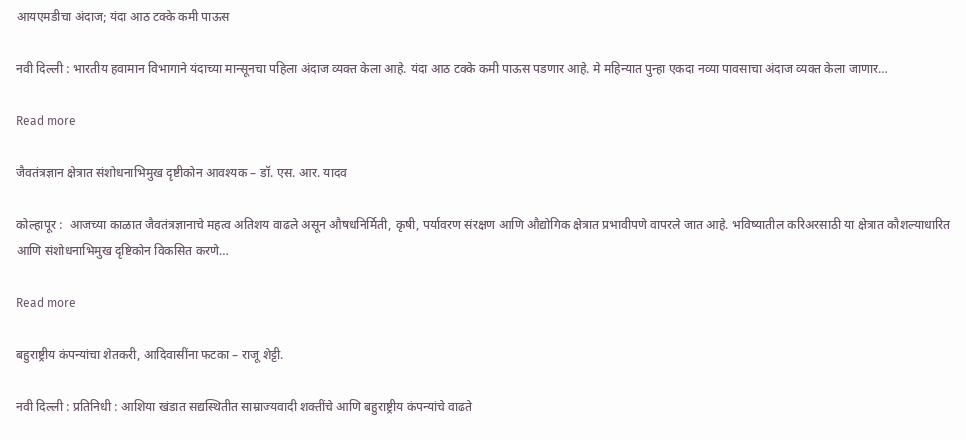आयएमडीचा अंदाज; यंदा आठ टक्के कमी पाऊस

नवी दिल्ली : भारतीय हवामान विभागाने यंदाच्या मान्सूनचा पहिला अंदाज व्यक्त केला आहे. यंदा आठ टक्के कमी पाऊस पडणार आहे. मे महिन्यात पुन्हा एकदा नव्या पावसाचा अंदाज व्यक्त केला जाणार…

Read more

जैवतंत्रज्ञान क्षेत्रात संशोधनाभिमुख दृष्टीकोन आवश्यक – डॉ. एस. आर. यादव

कोल्हापूर :  आजच्या काळात जैवतंत्रज्ञानाचे महत्व अतिशय वाढले असून औषधनिर्मिती, कृषी, पर्यावरण संरक्षण आणि औद्योगिक क्षेत्रात प्रभावीपणे वापरले जात आहे. भविष्यातील करिअरसाठी या क्षेत्रात कौशल्याधारित आणि संशोधनाभिमुख दृष्टिकोन विकसित करणे…

Read more

बहुराष्ट्रीय कंपन्यांचा शेतकरी, आदिवासींना फटका – राजू शेट्टी.

नवी दिल्ली : प्रतिनिधी : आशिया खंडात सद्यस्थितीत साम्राज्यवादी शक्तींचे आणि बहुराष्ट्रीय कंपन्यांचे वाढते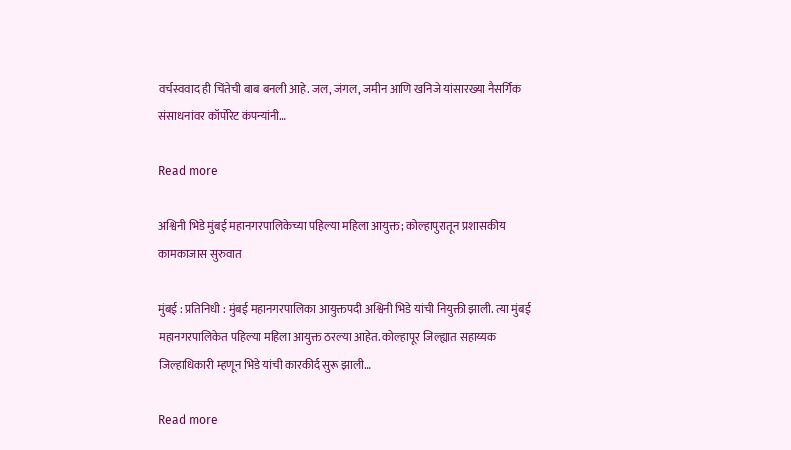वर्चस्ववाद ही चिंतेची बाब बनली आहे. जल, जंगल, जमीन आणि खनिजे यांसारख्या नैसर्गिक संसाधनांवर कॉर्पोरेट कंपन्यांनी…

Read more

अश्विनी भिडे मुंबई महानगरपालिकेच्या पहिल्या महिला आयुक्त; कोल्हापुरातून प्रशासकीय कामकाजास सुरुवात

मुंबई : प्रतिनिधी : मुंबई महानगरपालिका आयुक्तपदी अश्विनी भिडे यांची नियुक्ती झाली. त्या मुंबई महानगरपालिकेत पहिल्या महिला आयुक्त ठरल्या आहेत. कोल्हापूर जिल्ह्यात सहाय्यक जिल्हाधिकारी म्हणून भिडे यांची कारकीर्द सुरू झाली…

Read more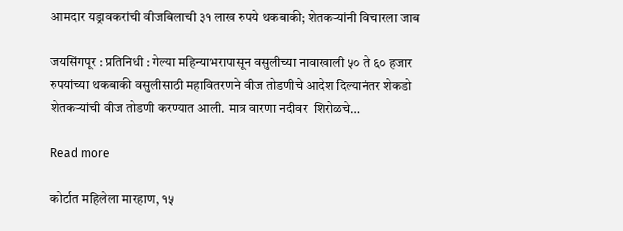आमदार यड्रावकरांची वीजबिलाची ३१ लाख रुपये थकबाकी; शेतकऱ्यांनी विचारला जाब

जयसिंगपूर : प्रतिनिधी : गेल्या महिन्याभरापासून वसुलीच्या नावाखाली ५० ते ६० हजार रुपयांच्या थकबाकी वसुलीसाठी महावितरणने वीज तोडणीचे आदेश दिल्यानंतर शेकडो शेतकऱ्यांची वीज तोडणी करण्यात आली. मात्र वारणा नदीवर  शिरोळचे…

Read more

कोर्टात महिलेला मारहाण, १५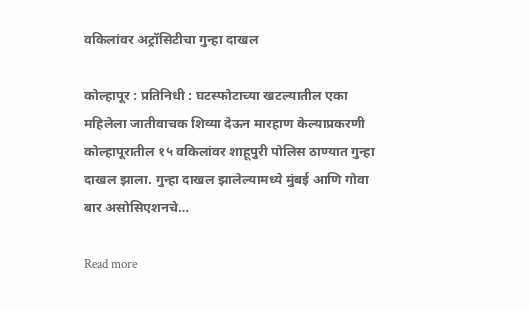वकिलांवर अट्रॉसिटीचा गुन्हा दाखल

कोल्हापूर : प्रतिनिधी : घटस्फोटाच्या खटल्यातील एका महिलेला जातीवाचक शिव्या देऊन मारहाण केल्याप्रकरणी कोल्हापूरातील १५ वकिलांवर शाहूपुरी पोलिस ठाण्यात गुन्हा दाखल झाला. गुन्हा दाखल झालेल्यामध्ये मुंबई आणि गोवा बार असोसिएशनचे…

Read more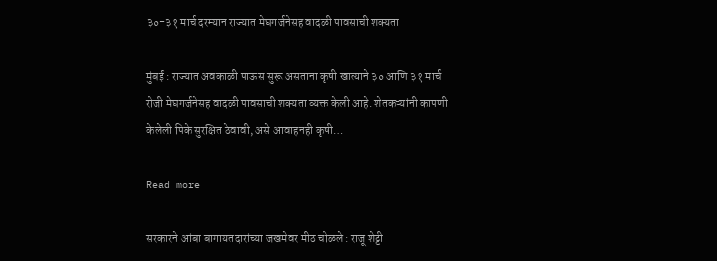३०-३१ मार्च दरम्यान राज्यात मेघगर्जनेसह वादळी पावसाची शक्यता

मुंबई : राज्यात अवकाळी पाऊस सुरू असताना कृषी खात्याने ३० आणि ३१ मार्च रोजी मेघगर्जनेसह वादळी पावसाची शक्यता व्यक्त केली आहे. शेतकऱ्यांनी कापणी केलेली पिके सुरक्षित ठेवावी, असे आवाहनही कृषी…

Read more

सरकारने आंबा बागायतदारांच्या जखमेवर मीठ चोळले : राजू शेट्टी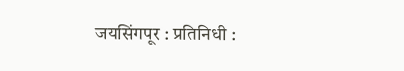जयसिंगपूर : प्रतिनिधी :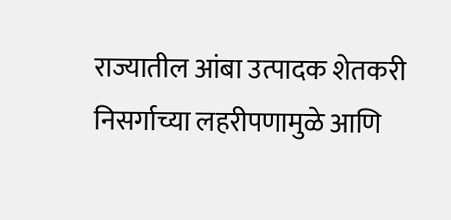राज्यातील आंबा उत्पादक शेतकरी निसर्गाच्या लहरीपणामुळे आणि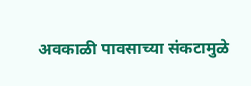अवकाळी पावसाच्या संकटामुळे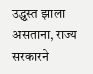उद्ध्वस्त झाला असताना, राज्य सरकारने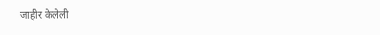जाहीर केलेली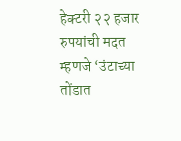हेक्टरी २२ हजार रुपयांची मदत म्हणजे ‘उंटाच्या तोंडात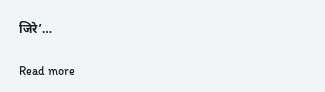जिरे’…

Read more